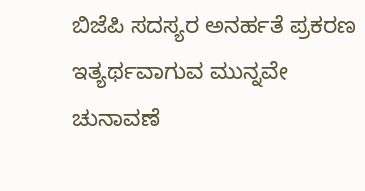ಬಿಜೆಪಿ ಸದಸ್ಯರ ಅನರ್ಹತೆ ಪ್ರಕರಣ ಇತ್ಯರ್ಥವಾಗುವ ಮುನ್ನವೇ ಚುನಾವಣೆ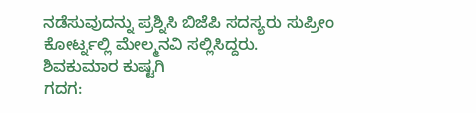ನಡೆಸುವುದನ್ನು ಪ್ರಶ್ನಿಸಿ ಬಿಜೆಪಿ ಸದಸ್ಯರು ಸುಪ್ರೀಂ ಕೋರ್ಟ್ನಲ್ಲಿ ಮೇಲ್ಮನವಿ ಸಲ್ಲಿಸಿದ್ದರು.
ಶಿವಕುಮಾರ ಕುಷ್ಟಗಿ
ಗದಗ: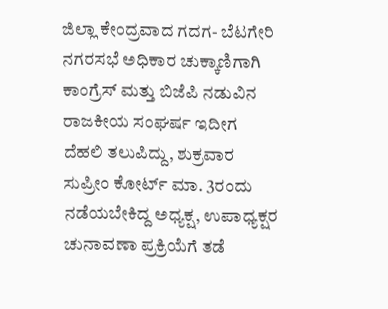ಜಿಲ್ಲಾ ಕೇಂದ್ರವಾದ ಗದಗ- ಬೆಟಗೇರಿ ನಗರಸಭೆ ಅಧಿಕಾರ ಚುಕ್ಕಾಣಿಗಾಗಿ ಕಾಂಗ್ರೆಸ್ ಮತ್ತು ಬಿಜೆಪಿ ನಡುವಿನ ರಾಜಕೀಯ ಸಂಘರ್ಷ ಇದೀಗ ದೆಹಲಿ ತಲುಪಿದ್ದು, ಶುಕ್ರವಾರ ಸುಪ್ರೀಂ ಕೋರ್ಟ್ ಮಾ. 3ರಂದು ನಡೆಯಬೇಕಿದ್ದ ಅಧ್ಯಕ್ಷ, ಉಪಾಧ್ಯಕ್ಷರ ಚುನಾವಣಾ ಪ್ರಕ್ರಿಯೆಗೆ ತಡೆ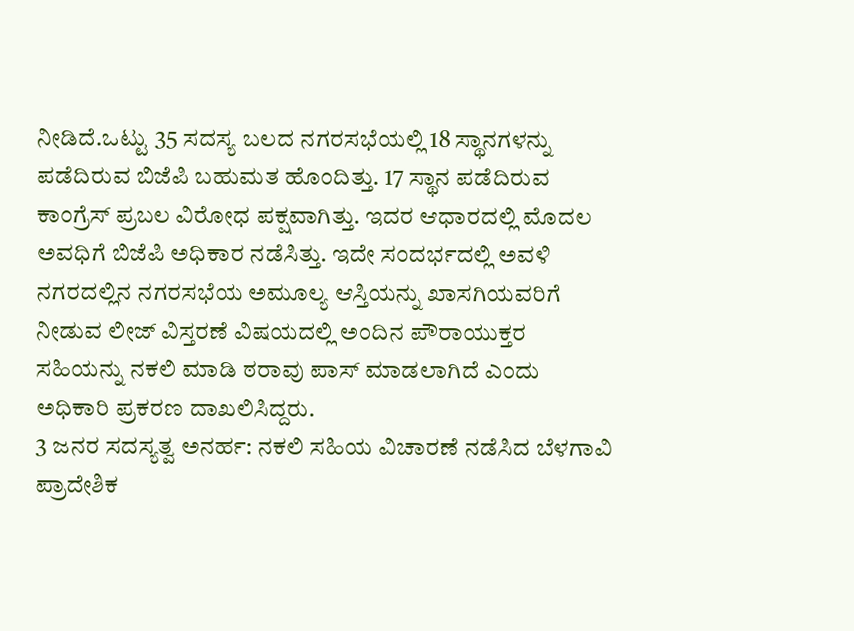ನೀಡಿದೆ.ಒಟ್ಟು 35 ಸದಸ್ಯ ಬಲದ ನಗರಸಭೆಯಲ್ಲಿ 18 ಸ್ಥಾನಗಳನ್ನು ಪಡೆದಿರುವ ಬಿಜೆಪಿ ಬಹುಮತ ಹೊಂದಿತ್ತು. 17 ಸ್ಥಾನ ಪಡೆದಿರುವ ಕಾಂಗ್ರೆಸ್ ಪ್ರಬಲ ವಿರೋಧ ಪಕ್ಷವಾಗಿತ್ತು. ಇದರ ಆಧಾರದಲ್ಲಿ ಮೊದಲ ಅವಧಿಗೆ ಬಿಜೆಪಿ ಅಧಿಕಾರ ನಡೆಸಿತ್ತು. ಇದೇ ಸಂದರ್ಭದಲ್ಲಿ ಅವಳಿ ನಗರದಲ್ಲಿನ ನಗರಸಭೆಯ ಅಮೂಲ್ಯ ಆಸ್ತಿಯನ್ನು ಖಾಸಗಿಯವರಿಗೆ ನೀಡುವ ಲೀಜ್ ವಿಸ್ತರಣೆ ವಿಷಯದಲ್ಲಿ ಅಂದಿನ ಪೌರಾಯುಕ್ತರ ಸಹಿಯನ್ನು ನಕಲಿ ಮಾಡಿ ಠರಾವು ಪಾಸ್ ಮಾಡಲಾಗಿದೆ ಎಂದು ಅಧಿಕಾರಿ ಪ್ರಕರಣ ದಾಖಲಿಸಿದ್ದರು.
3 ಜನರ ಸದಸ್ಯತ್ವ ಅನರ್ಹ: ನಕಲಿ ಸಹಿಯ ವಿಚಾರಣೆ ನಡೆಸಿದ ಬೆಳಗಾವಿ ಪ್ರಾದೇಶಿಕ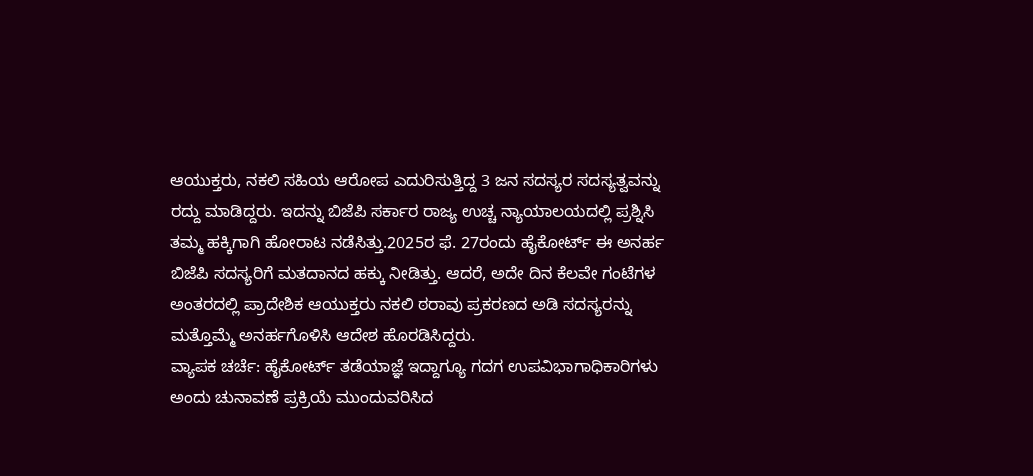ಆಯುಕ್ತರು, ನಕಲಿ ಸಹಿಯ ಆರೋಪ ಎದುರಿಸುತ್ತಿದ್ದ 3 ಜನ ಸದಸ್ಯರ ಸದಸ್ಯತ್ವವನ್ನು ರದ್ದು ಮಾಡಿದ್ದರು. ಇದನ್ನು ಬಿಜೆಪಿ ಸರ್ಕಾರ ರಾಜ್ಯ ಉಚ್ಚ ನ್ಯಾಯಾಲಯದಲ್ಲಿ ಪ್ರಶ್ನಿಸಿ ತಮ್ಮ ಹಕ್ಕಿಗಾಗಿ ಹೋರಾಟ ನಡೆಸಿತ್ತು.2025ರ ಫೆ. 27ರಂದು ಹೈಕೋರ್ಟ್ ಈ ಅನರ್ಹ ಬಿಜೆಪಿ ಸದಸ್ಯರಿಗೆ ಮತದಾನದ ಹಕ್ಕು ನೀಡಿತ್ತು. ಆದರೆ, ಅದೇ ದಿನ ಕೆಲವೇ ಗಂಟೆಗಳ ಅಂತರದಲ್ಲಿ ಪ್ರಾದೇಶಿಕ ಆಯುಕ್ತರು ನಕಲಿ ಠರಾವು ಪ್ರಕರಣದ ಅಡಿ ಸದಸ್ಯರನ್ನು ಮತ್ತೊಮ್ಮೆ ಅನರ್ಹಗೊಳಿಸಿ ಆದೇಶ ಹೊರಡಿಸಿದ್ದರು.
ವ್ಯಾಪಕ ಚರ್ಚೆ: ಹೈಕೋರ್ಟ್ ತಡೆಯಾಜ್ಞೆ ಇದ್ದಾಗ್ಯೂ ಗದಗ ಉಪವಿಭಾಗಾಧಿಕಾರಿಗಳು ಅಂದು ಚುನಾವಣೆ ಪ್ರಕ್ರಿಯೆ ಮುಂದುವರಿಸಿದ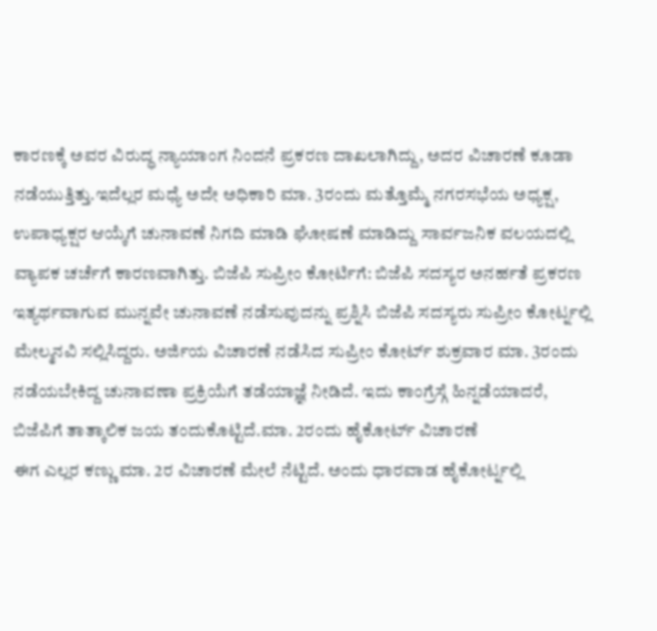ಕಾರಣಕ್ಕೆ ಅವರ ವಿರುದ್ಧ ನ್ಯಾಯಾಂಗ ನಿಂದನೆ ಪ್ರಕರಣ ದಾಖಲಾಗಿದ್ದು, ಅದರ ವಿಚಾರಣೆ ಕೂಡಾ ನಡೆಯುತ್ತಿತ್ತು.ಇದೆಲ್ಲರ ಮಧ್ಯೆ ಅದೇ ಅಧಿಕಾರಿ ಮಾ. 3ರಂದು ಮತ್ತೊಮ್ಮೆ ನಗರಸಭೆಯ ಅಧ್ಯಕ್ಷ, ಉಪಾಧ್ಯಕ್ಷರ ಆಯ್ಕೆಗೆ ಚುನಾವಣೆ ನಿಗದಿ ಮಾಡಿ ಘೋಷಣೆ ಮಾಡಿದ್ದು ಸಾರ್ವಜನಿಕ ವಲಯದಲ್ಲಿ ವ್ಯಾಪಕ ಚರ್ಚೆಗೆ ಕಾರಣವಾಗಿತ್ತು. ಬಿಜೆಪಿ ಸುಪ್ರೀಂ ಕೋರ್ಟಿಗೆ: ಬಿಜೆಪಿ ಸದಸ್ಯರ ಅನರ್ಹತೆ ಪ್ರಕರಣ ಇತ್ಯರ್ಥವಾಗುವ ಮುನ್ನವೇ ಚುನಾವಣೆ ನಡೆಸುವುದನ್ನು ಪ್ರಶ್ನಿಸಿ ಬಿಜೆಪಿ ಸದಸ್ಯರು ಸುಪ್ರೀಂ ಕೋರ್ಟ್ನಲ್ಲಿ ಮೇಲ್ಮನವಿ ಸಲ್ಲಿಸಿದ್ದರು. ಅರ್ಜಿಯ ವಿಚಾರಣೆ ನಡೆಸಿದ ಸುಪ್ರೀಂ ಕೋರ್ಟ್ ಶುಕ್ರವಾರ ಮಾ. 3ರಂದು ನಡೆಯಬೇಕಿದ್ದ ಚುನಾವಣಾ ಪ್ರಕ್ರಿಯೆಗೆ ತಡೆಯಾಜ್ಞೆ ನೀಡಿದೆ. ಇದು ಕಾಂಗ್ರೆಸ್ಗೆ ಹಿನ್ನಡೆಯಾದರೆ, ಬಿಜೆಪಿಗೆ ತಾತ್ಕಾಲಿಕ ಜಯ ತಂದುಕೊಟ್ಟಿದೆ.ಮಾ. 2ರಂದು ಹೈಕೋರ್ಟ್ ವಿಚಾರಣೆ
ಈಗ ಎಲ್ಲರ ಕಣ್ಣು ಮಾ. 2ರ ವಿಚಾರಣೆ ಮೇಲೆ ನೆಟ್ಟಿದೆ. ಅಂದು ಧಾರವಾಡ ಹೈಕೋರ್ಟ್ನಲ್ಲಿ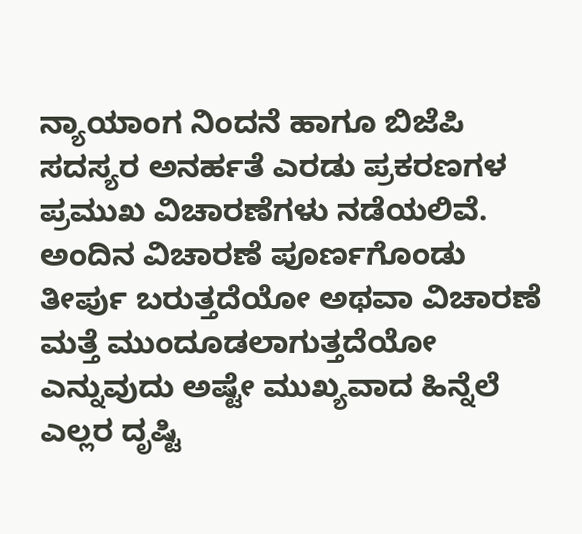ನ್ಯಾಯಾಂಗ ನಿಂದನೆ ಹಾಗೂ ಬಿಜೆಪಿ ಸದಸ್ಯರ ಅನರ್ಹತೆ ಎರಡು ಪ್ರಕರಣಗಳ ಪ್ರಮುಖ ವಿಚಾರಣೆಗಳು ನಡೆಯಲಿವೆ. ಅಂದಿನ ವಿಚಾರಣೆ ಪೂರ್ಣಗೊಂಡು ತೀರ್ಪು ಬರುತ್ತದೆಯೋ ಅಥವಾ ವಿಚಾರಣೆ ಮತ್ತೆ ಮುಂದೂಡಲಾಗುತ್ತದೆಯೋ ಎನ್ನುವುದು ಅಷ್ಟೇ ಮುಖ್ಯವಾದ ಹಿನ್ನೆಲೆ ಎಲ್ಲರ ದೃಷ್ಟಿ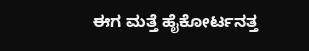ಈಗ ಮತ್ತೆ ಹೈಕೋರ್ಟನತ್ತ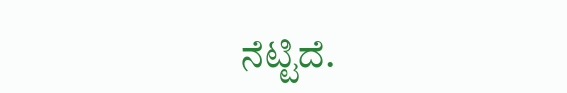ನೆಟ್ಟಿದೆ.